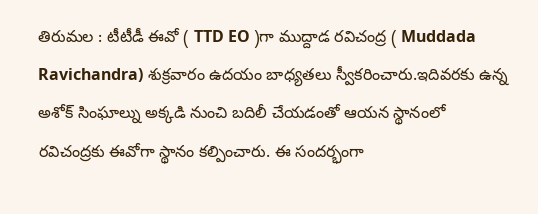తిరుమల : టీటీడీ ఈవో ( TTD EO )గా ముద్దాడ రవిచంద్ర ( Muddada Ravichandra) శుక్రవారం ఉదయం బాధ్యతలు స్వీకరించారు.ఇదివరకు ఉన్న అశోక్ సింఘాల్ను అక్కడి నుంచి బదిలీ చేయడంతో ఆయన స్థానంలో రవిచంద్రకు ఈవోగా స్థానం కల్పించారు. ఈ సందర్భంగా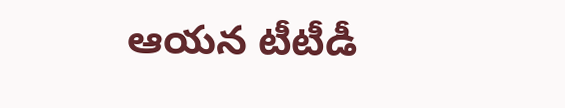ఆయన టీటీడీ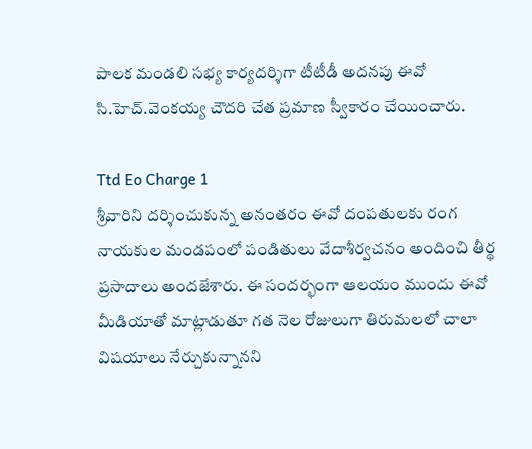పాలక మండలి సభ్య కార్యదర్శిగా టీటీడీ అదనపు ఈవో సి.హెచ్.వెంకయ్య చౌదరి చేత ప్రమాణ స్వీకారం చేయించారు.

Ttd Eo Charge 1
శ్రీవారిని దర్శించుకున్న అనంతరం ఈవో దంపతులకు రంగ నాయకుల మండపంలో పండితులు వేదాశీర్వచనం అందించి తీర్థ ప్రసాదాలు అందజేశారు. ఈ సందర్భంగా ఆలయం ముందు ఈవో మీడియాతో మాట్లాడుతూ గత నెల రోజులుగా తిరుమలలో చాలా విషయాలు నేర్చుకున్నానని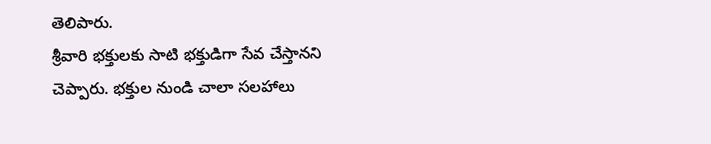తెలిపారు.
శ్రీవారి భక్తులకు సాటి భక్తుడిగా సేవ చేస్తానని చెప్పారు. భక్తుల నుండి చాలా సలహాలు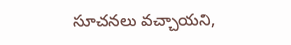సూచనలు వచ్చాయని,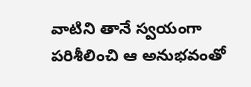వాటిని తానే స్వయంగా పరిశీలించి ఆ అనుభవంతో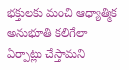భక్తులకు మంచి ఆధ్యాత్మిక అనుభూతి కలిగేలా ఏర్పాట్లు చేస్తామని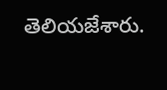తెలియజేశారు.